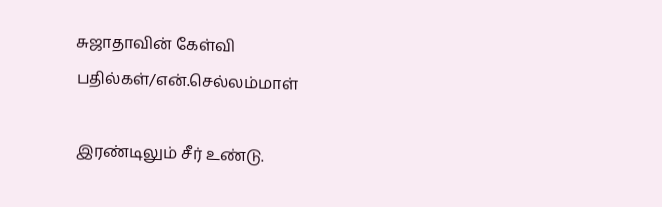சுஜாதாவின் கேள்வி பதில்கள்/என்.செல்லம்மாள்

இரண்டிலும் சீர் உண்டு.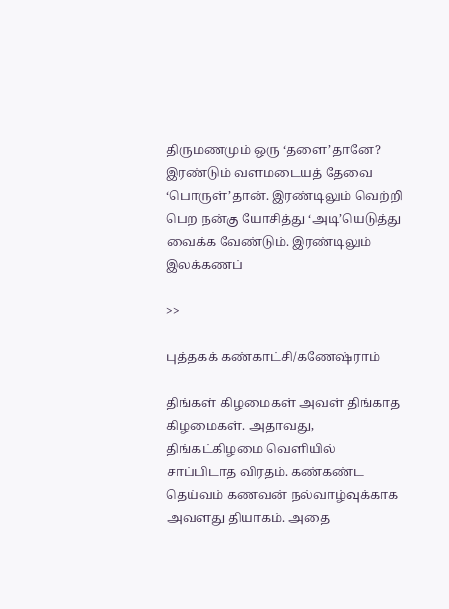திருமணமும் ஒரு ‘தளை’தானே? இரண்டும் வளமடையத் தேவை ‘பொருள்’தான். இரண்டிலும் வெற்றி பெற நன்கு யோசித்து ‘அடி’யெடுத்து வைக்க வேண்டும். இரண்டிலும் இலக்கணப்

>>

புத்தகக் கண்காட்சி/கணேஷ்ராம்

திங்கள் கிழமைகள் அவள் திங்காத கிழமைகள். அதாவது, திங்கட்கிழமை வெளியில் சாப்பிடாத விரதம். கண்கண்ட தெய்வம் கணவன் நல்வாழ்வுக்காக அவளது தியாகம். அதை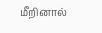மீறினால்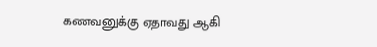கணவனுக்கு ஏதாவது ஆகி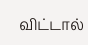விட்டால்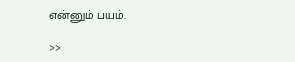என்னும் பயம்.

>>